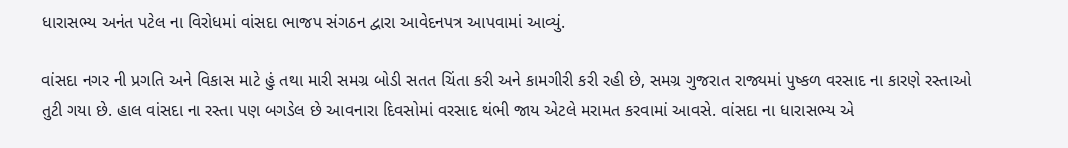ધારાસભ્ય અનંત પટેલ ના વિરોધમાં વાંસદા ભાજપ સંગઠન દ્વારા આવેદનપત્ર આપવામાં આવ્યું.

વાંસદા નગર ની પ્રગતિ અને વિકાસ માટે હું તથા મારી સમગ્ર બોડી સતત ચિંતા કરી અને કામગીરી કરી રહી છે, સમગ્ર ગુજરાત રાજ્યમાં પુષ્કળ વરસાદ ના કારણે રસ્તાઓ તુટી ગયા છે. હાલ વાંસદા ના રસ્તા પણ બગડેલ છે આવનારા દિવસોમાં વરસાદ થંભી જાય એટલે મરામત કરવામાં આવસે. વાંસદા ના ધારાસભ્ય એ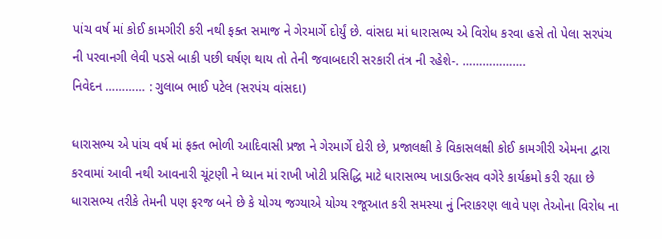પાંચ વર્ષ માં કોઈ કામગીરી કરી નથી ફક્ત સમાજ ને ગેરમાર્ગે દોર્યું છે. વાંસદા માં ધારાસભ્ય એ વિરોધ કરવા હસે તો પેલા સરપંચ ની પરવાનગી લેવી પડસે બાકી પછી ઘર્ષણ થાય તો તેની જવાબદારી સરકારી તંત્ર ની રહેશે-. ……………….
નિવેદન ………… : ગુલાબ ભાઈ પટેલ (સરપંચ વાંસદા)

ધારાસભ્ય એ પાંચ વર્ષ માં ફક્ત ભોળી આદિવાસી પ્રજા ને ગેરમાર્ગે દોરી છે, પ્રજાલક્ષી કે વિકાસલક્ષી કોઈ કામગીરી એમના દ્વારા કરવામાં આવી નથી આવનારી ચૂંટણી ને ધ્યાન માં રાખી ખોટી પ્રસિદ્ધિ માટે ધારાસભ્ય ખાડાઉત્સવ વગેરે કાર્યક્રમો કરી રહ્યા છે ધારાસભ્ય તરીકે તેમની પણ ફરજ બને છે કે યોગ્ય જગ્યાએ યોગ્ય રજૂઆત કરી સમસ્યા નું નિરાકરણ લાવે પણ તેઓના વિરોધ ના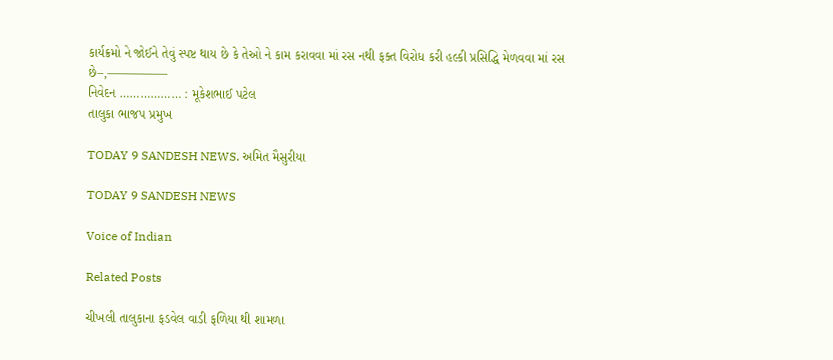કાર્યક્રમો ને જોઈને તેવું સ્પષ્ટ થાય છે કે તેઓ ને કામ કરાવવા માં રસ નથી ફક્ત વિરોધ કરી હલ્કી પ્રસિદ્ધિ મેળવવા માં રસ છે–,—————
નિવેદન ……………… : મૂકેશભાઈ પટેલ
તાલુકા ભાજપ પ્રમુખ

TODAY 9 SANDESH NEWS. અમિત મૈસુરીયા

TODAY 9 SANDESH NEWS

Voice of Indian

Related Posts

ચીખલી તાલુકાના ફડવેલ વાડી ફળિયા થી શામળા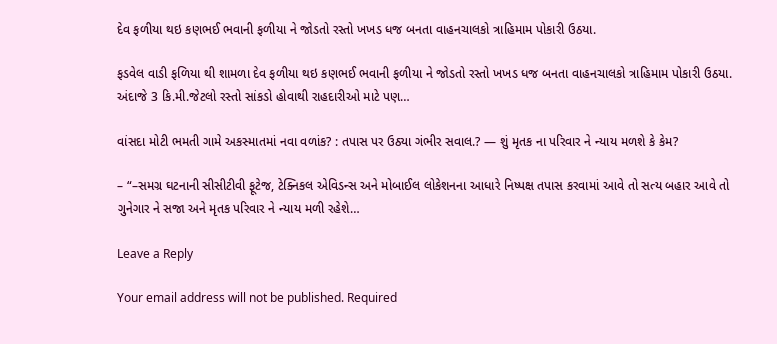દેવ ફળીયા થઇ કણભઈ ભવાની ફળીયા ને જોડતો રસ્તો ખખડ ધજ બનતા વાહનચાલકો ત્રાહિમામ પોકારી ઉઠયા.

ફડવેલ વાડી ફળિયા થી શામળા દેવ ફળીયા થઇ કણભઈ ભવાની ફળીયા ને જોડતો રસ્તો ખખડ ધજ બનતા વાહનચાલકો ત્રાહિમામ પોકારી ઉઠયા. અંદાજે 3 કિ.મી.જેટલો રસ્તો સાંકડો હોવાથી રાહદારીઓ માટે પણ…

વાંસદા મોટી ભમતી ગામે અકસ્માતમાં નવા વળાંક? : તપાસ પર ઉઠ્યા ગંભીર સવાલ.? — શું મૃતક ના પરિવાર ને ન્યાય મળશે કે કેમ?

– “–સમગ્ર ઘટનાની સીસીટીવી ફૂટેજ, ટેક્નિકલ એવિડન્સ અને મોબાઈલ લોકેશનના આધારે નિષ્પક્ષ તપાસ કરવામાં આવે તો સત્ય બહાર આવે તો ગુનેગાર ને સજા અને મૃતક પરિવાર ને ન્યાય મળી રહેશે…

Leave a Reply

Your email address will not be published. Required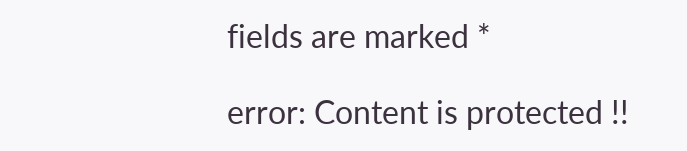fields are marked *

error: Content is protected !!